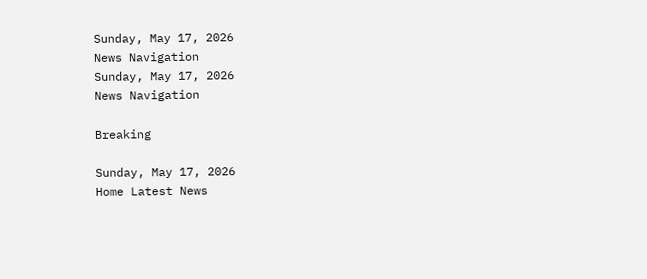Sunday, May 17, 2026
News Navigation
Sunday, May 17, 2026
News Navigation

Breaking

Sunday, May 17, 2026
Home Latest News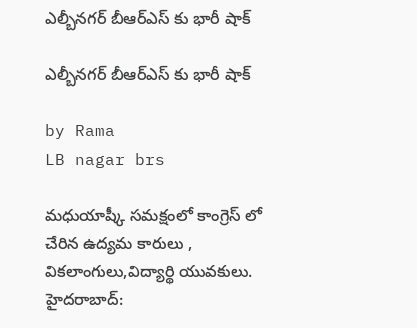ఎల్బీనగర్ బీఆర్ఎస్ కు భారీ షాక్

ఎల్బీనగర్ బీఆర్ఎస్ కు భారీ షాక్

by Rama
LB nagar brs

మధుయాష్కీ సమక్షంలో కాంగ్రెస్ లో చేరిన ఉద్యమ కారులు , వికలాంగులు,విద్యార్థి యువకులు. హైదరాబాద్: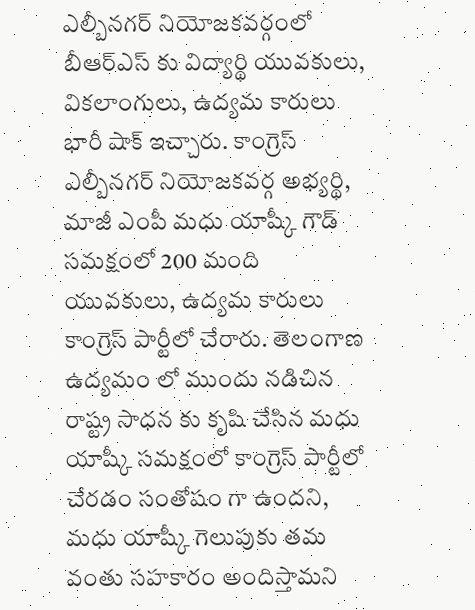ఎల్బీనగర్ నియోజకవర్గంలో బీఆర్ఎస్ కు విద్యార్థి యువకులు, వికలాంగులు, ఉద్యమ కారులు భారీ షాక్ ఇచ్చారు. కాంగ్రెస్ ఎల్బీనగర్ నియోజకవర్గ అభ్యర్థి, మాజీ ఎంపీ మధు యాష్కీ గౌడ్ సమక్షంలో 200 మంది యువకులు, ఉద్యమ కారులు కాంగ్రెస్ పార్టీలో చేరారు. తెలంగాణ ఉద్యమం లో ముందు నడిచిన రాష్ట్ర సాధన కు కృషి చేసిన మధు యాష్కీ సమక్షంలో కాంగ్రెస్ పార్టీలో చేరడం సంతోషం గా ఉందని, మధు యాష్కీ గెలుపుకు తమ వంతు సహకారం అందిస్తామని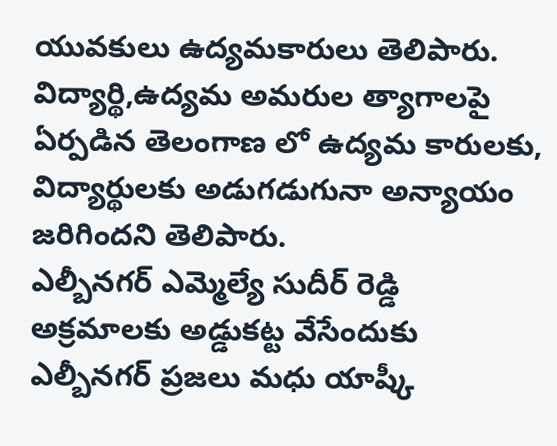యువకులు ఉద్యమకారులు తెలిపారు. విద్యార్థి,ఉద్యమ అమరుల త్యాగాలపై ఏర్పడిన తెలంగాణ లో ఉద్యమ కారులకు, విద్యార్థులకు అడుగడుగునా అన్యాయం జరిగిందని తెలిపారు.
ఎల్బీనగర్ ఎమ్మెల్యే సుదీర్ రెడ్డి అక్రమాలకు అడ్డుకట్ట వేసేందుకు ఎల్బీనగర్ ప్రజలు మధు యాష్కీ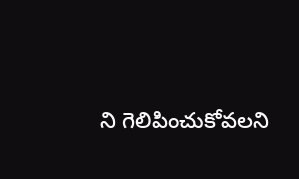ని గెలిపించుకోవలని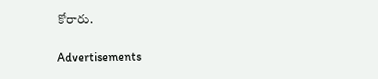కోరారు.

Advertisements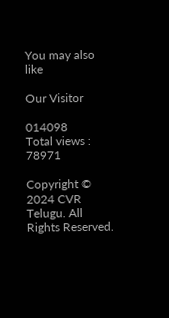You may also like

Our Visitor

014098
Total views : 78971

Copyright © 2024 CVR Telugu. All Rights Reserved.